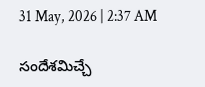31 May, 2026 | 2:37 AM

సందేశమిచ్చే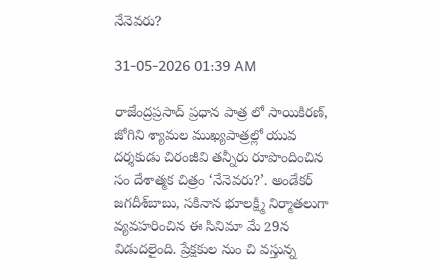నేనెవరు?

31-05-2026 01:39 AM

రాజేంద్రప్రసాద్ ప్రధాన పాత్ర లో సాయికిరణ్, జోగిని శ్యామల ముఖ్యపాత్రల్లో యువ దర్శకుడు చిరంజీవి తన్నీరు రూపొందించిన సం దేశాత్మక చిత్రం ‘నేనెవరు?’. అండేకర్ జగదీశ్‌బాబు, సకినాన భూలక్ష్మి నిర్మాతలుగా వ్యవహరించిన ఈ సినిమా మే 29న విడుదలైంది. ప్రేక్షకుల నుం చి వస్తున్న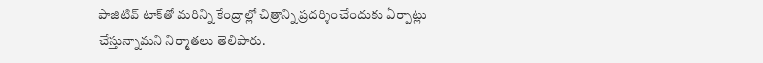పాజిటివ్ టాక్‌తో మరిన్ని కేంద్రాల్లో చిత్రాన్ని ప్రదర్శించేందుకు ఏర్పాట్లు చేస్తున్నామని నిర్మాతలు తెలిపారు.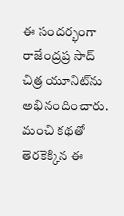ఈ సందర్భంగా రాజేంద్రప్ర సాద్ చిత్ర యూనిట్‌ను అభినందించారు. మంచి కథతో తెరకెక్కిన ఈ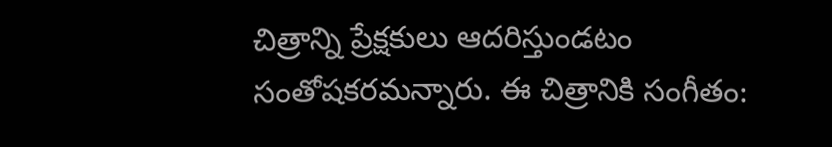చిత్రాన్ని ప్రేక్షకులు ఆదరిస్తుండటం సంతోషకరమన్నారు. ఈ చిత్రానికి సంగీతం: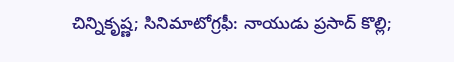చిన్నికృష్ణ; సినిమాటోగ్రఫీ: నాయుడు ప్రసాద్ కొల్లి;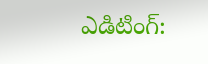ఎడిటింగ్: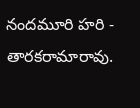నందమూరి హరి - తారకరామారావు.